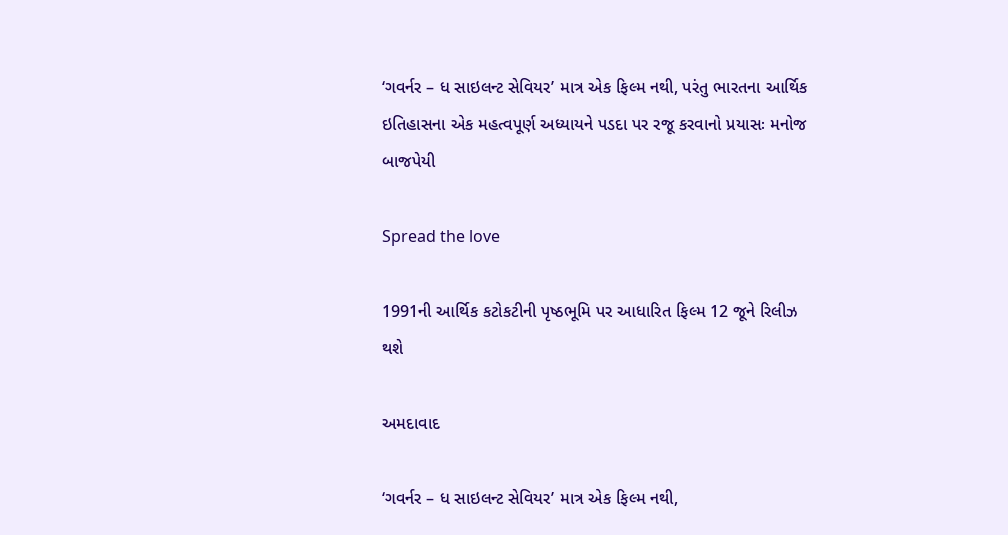‘ગવર્નર – ધ સાઇલન્ટ સેવિયર’ માત્ર એક ફિલ્મ નથી, પરંતુ ભારતના આર્થિક ઇતિહાસના એક મહત્વપૂર્ણ અધ્યાયને પડદા પર રજૂ કરવાનો પ્રયાસઃ મનોજ બાજપેયી

Spread the love

1991ની આર્થિક કટોકટીની પૃષ્ઠભૂમિ પર આધારિત ફિલ્મ 12 જૂને રિલીઝ થશે

અમદાવાદ

‘ગવર્નર – ધ સાઇલન્ટ સેવિયર’ માત્ર એક ફિલ્મ નથી,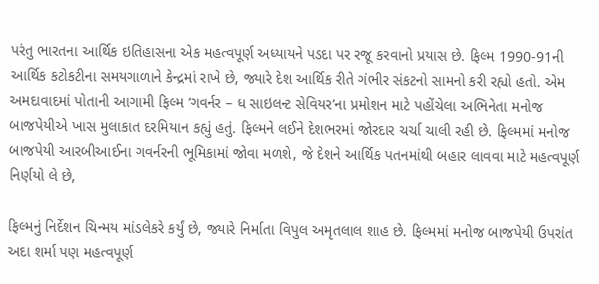પરંતુ ભારતના આર્થિક ઇતિહાસના એક મહત્વપૂર્ણ અધ્યાયને પડદા પર રજૂ કરવાનો પ્રયાસ છે. ફિલ્મ 1990-91ની આર્થિક કટોકટીના સમયગાળાને કેન્દ્રમાં રાખે છે, જ્યારે દેશ આર્થિક રીતે ગંભીર સંકટનો સામનો કરી રહ્યો હતો. એમ અમદાવાદમાં પોતાની આગામી ફિલ્મ ‘ગવર્નર – ધ સાઇલન્ટ સેવિયર’ના પ્રમોશન માટે પહોંચેલા અભિનેતા મનોજ બાજપેયીએ ખાસ મુલાકાત દરમિયાન કહ્યું હતું. ફિલ્મને લઈને દેશભરમાં જોરદાર ચર્ચા ચાલી રહી છે. ફિલ્મમાં મનોજ બાજપેયી આરબીઆઈના ગવર્નરની ભૂમિકામાં જોવા મળશે, જે દેશને આર્થિક પતનમાંથી બહાર લાવવા માટે મહત્વપૂર્ણ નિર્ણયો લે છે,

ફિલ્મનું નિર્દેશન ચિન્મય માંડલેકરે કર્યું છે, જ્યારે નિર્માતા વિપુલ અમૃતલાલ શાહ છે. ફિલ્મમાં મનોજ બાજપેયી ઉપરાંત અદા શર્મા પણ મહત્વપૂર્ણ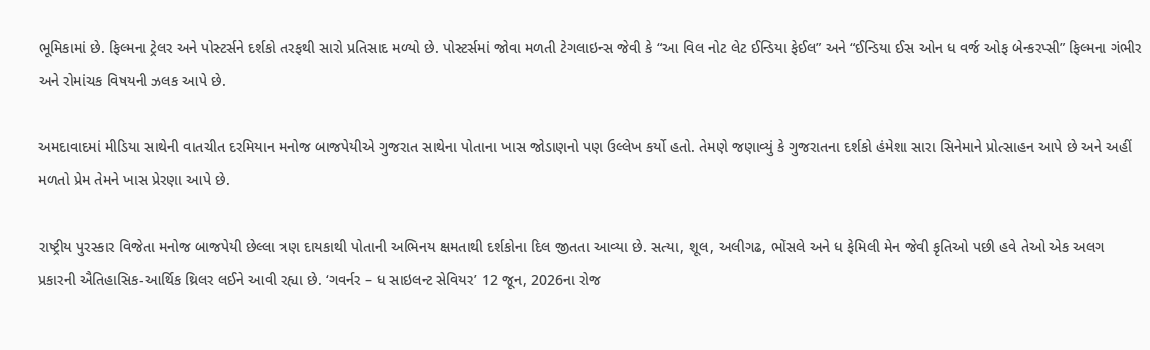ભૂમિકામાં છે. ફિલ્મના ટ્રેલર અને પોસ્ટર્સને દર્શકો તરફથી સારો પ્રતિસાદ મળ્યો છે. પોસ્ટર્સમાં જોવા મળતી ટેગલાઇન્સ જેવી કે “આ વિલ નોટ લેટ ઈન્ડિયા ફેઈલ” અને “ઈન્ડિયા ઈસ ઓન ધ વર્જ ઓફ બેન્કરપ્સી” ફિલ્મના ગંભીર અને રોમાંચક વિષયની ઝલક આપે છે.

અમદાવાદમાં મીડિયા સાથેની વાતચીત દરમિયાન મનોજ બાજપેયીએ ગુજરાત સાથેના પોતાના ખાસ જોડાણનો પણ ઉલ્લેખ કર્યો હતો. તેમણે જણાવ્યું કે ગુજરાતના દર્શકો હંમેશા સારા સિનેમાને પ્રોત્સાહન આપે છે અને અહીં મળતો પ્રેમ તેમને ખાસ પ્રેરણા આપે છે.

રાષ્ટ્રીય પુરસ્કાર વિજેતા મનોજ બાજપેયી છેલ્લા ત્રણ દાયકાથી પોતાની અભિનય ક્ષમતાથી દર્શકોના દિલ જીતતા આવ્યા છે. સત્યા, શૂલ, અલીગઢ, ભોંસલે અને ધ ફેમિલી મેન જેવી કૃતિઓ પછી હવે તેઓ એક અલગ પ્રકારની ઐતિહાસિક-આર્થિક થ્રિલર લઈને આવી રહ્યા છે. ‘ગવર્નર – ધ સાઇલન્ટ સેવિયર’ 12 જૂન, 2026ના રોજ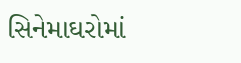સિનેમાઘરોમાં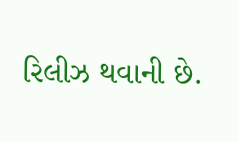રિલીઝ થવાની છે.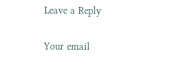Leave a Reply

Your email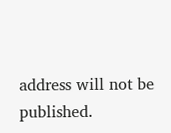address will not be published.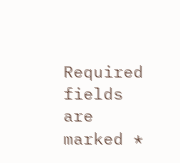Required fields are marked *